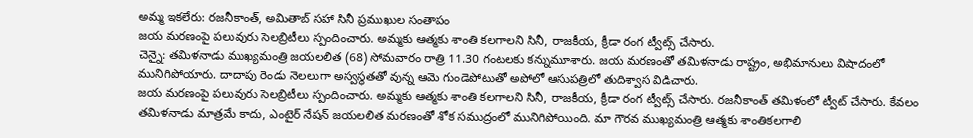అమ్మ ఇకలేరు: రజనీకాంత్, అమితాబ్ సహా సినీ ప్రముఖుల సంతాపం
జయ మరణంపై పలువురు సెలబ్రిటీలు స్పందించారు. అమ్మకు ఆత్మకు శాంతి కలగాలని సినీ, రాజకీయ, క్రీడా రంగ ట్వీట్స్ చేసారు.
చెన్నై: తమిళనాడు ముఖ్యమంత్రి జయలలిత (68) సోమవారం రాత్రి 11.30 గంటలకు కన్నుమూశారు. జయ మరణంతో తమిళనాడు రాష్ట్రం, అభిమానులు విషాదంలో మునిగిపోయారు. దాదాపు రెండు నెలలుగా అస్వస్థతతో వున్న ఆమె గుండెపోటుతో అపోలో ఆసుపత్రిలో తుదిశ్వాస విడిచారు.
జయ మరణంపై పలువురు సెలబ్రిటీలు స్పందించారు. అమ్మకు ఆత్మకు శాంతి కలగాలని సినీ, రాజకీయ, క్రీడా రంగ ట్వీట్స్ చేసారు. రజనీకాంత్ తమిళంలో ట్వీట్ చేసారు. కేవలం తమిళనాడు మాత్రమే కాదు, ఎంటైర్ నేషన్ జయలలిత మరణంతో శోక సముద్రంలో మునిగిపోయింది. మా గౌరవ ముఖ్యమంత్రి ఆత్మకు శాంతికలగాలి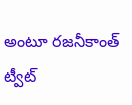అంటూ రజనీకాంత్ ట్వీట్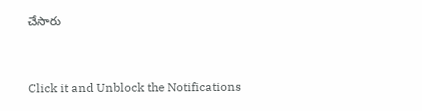చేసారు



Click it and Unblock the Notifications